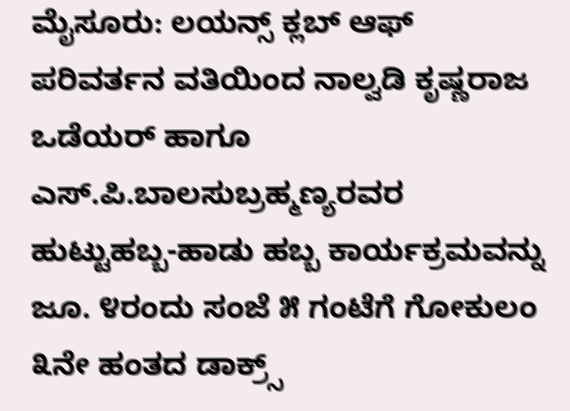ಮೈಸೂರು: ಲಯನ್ಸ್ ಕ್ಲಬ್ ಆಫ್ ಪರಿವರ್ತನ ವತಿಯಿಂದ ನಾಲ್ವಡಿ ಕೃಷ್ಣರಾಜ ಒಡೆಯರ್ ಹಾಗೂ ಎಸ್.ಪಿ.ಬಾಲಸುಬ್ರಹ್ಮಣ್ಯರವರ ಹುಟ್ಟುಹಬ್ಬ-ಹಾಡು ಹಬ್ಬ ಕಾರ್ಯಕ್ರಮವನ್ನು ಜೂ. ೪ರಂದು ಸಂಜೆ ೫ ಗಂಟೆಗೆ ಗೋಕುಲಂ ೩ನೇ ಹಂತದ ಡಾಕ್ರ್ಸ್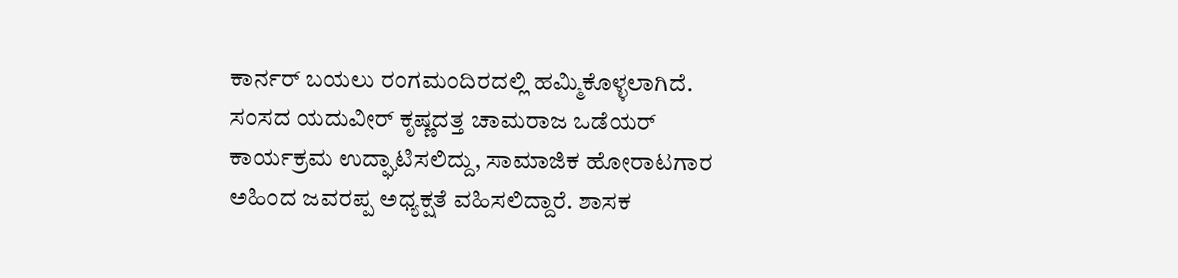ಕಾರ್ನರ್ ಬಯಲು ರಂಗಮಂದಿರದಲ್ಲಿ ಹಮ್ಮಿಕೊಳ್ಳಲಾಗಿದೆ.
ಸಂಸದ ಯದುವೀರ್ ಕೃಷ್ಣದತ್ತ ಚಾಮರಾಜ ಒಡೆಯರ್ ಕಾರ್ಯಕ್ರಮ ಉದ್ಘಾಟಿಸಲಿದ್ದು, ಸಾಮಾಜಿಕ ಹೋರಾಟಗಾರ ಅಹಿಂದ ಜವರಪ್ಪ ಅಧ್ಯಕ್ಷತೆ ವಹಿಸಲಿದ್ದಾರೆ. ಶಾಸಕ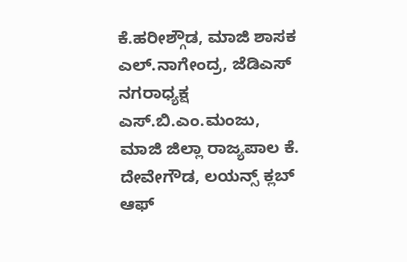ಕೆ.ಹರೀಶ್ಗೌಡ, ಮಾಜಿ ಶಾಸಕ ಎಲ್.ನಾಗೇಂದ್ರ, ಜೆಡಿಎಸ್ ನಗರಾಧ್ಯಕ್ಷ ಎಸ್.ಬಿ.ಎಂ.ಮಂಜು, ಮಾಜಿ ಜಿಲ್ಲಾ ರಾಜ್ಯಪಾಲ ಕೆ. ದೇವೇಗೌಡ, ಲಯನ್ಸ್ ಕ್ಲಬ್ ಆಫ್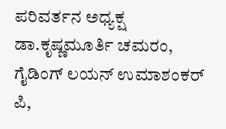ಪರಿವರ್ತನ ಅಧ್ಯಕ್ಷ ಡಾ.ಕೃಷ್ಣಮೂರ್ತಿ ಚಮರಂ, ಗೈಡಿಂಗ್ ಲಯನ್ ಉಮಾಶಂಕರ್ ಪಿ,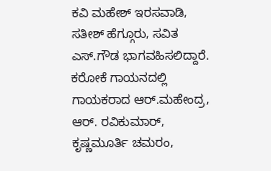ಕವಿ ಮಹೇಶ್ ಇರಸವಾಡಿ, ಸತೀಶ್ ಹೆಗ್ಗೂರು, ಸವಿತ ಎಸ್.ಗೌಡ ಭಾಗವಹಿಸಲಿದ್ದಾರೆ.
ಕರೋಕೆ ಗಾಯನದಲ್ಲಿ ಗಾಯಕರಾದ ಆರ್.ಮಹೇಂದ್ರ, ಆರ್. ರವಿಕುಮಾರ್, ಕೃಷ್ಣಮೂರ್ತಿ ಚಮರಂ,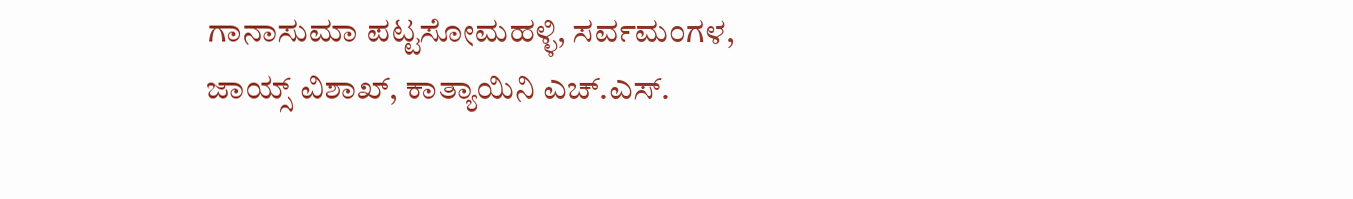ಗಾನಾಸುಮಾ ಪಟ್ಟಸೋಮಹಳ್ಳಿ, ಸರ್ವಮಂಗಳ, ಜಾಯ್ಸ್ ವಿಶಾಖ್, ಕಾತ್ಯಾಯಿನಿ ಎಚ್.ಎಸ್.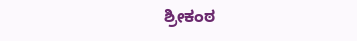ಶ್ರೀಕಂಠ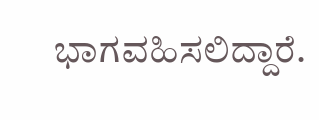ಭಾಗವಹಿಸಲಿದ್ದಾರೆ.